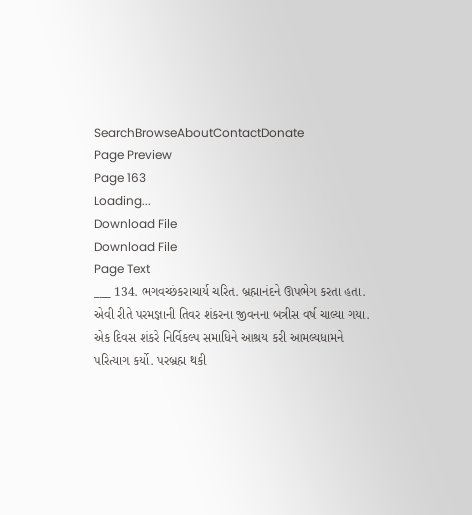SearchBrowseAboutContactDonate
Page Preview
Page 163
Loading...
Download File
Download File
Page Text
___ 134. ભગવચ્છંકરાચાર્ય ચરિત. બ્રહ્માનંદને ઊપભેગ કરતા હતા. એવી રીતે પરમજ્ઞાની તિવર શંકરના જીવનના બત્રીસ વર્ષ ચાલ્યા ગયા. એક દિવસ શંકરે નિર્વિકલ્પ સમાધિને આશ્રય કરી આમલ્યધામને પરિત્યાગ કર્યો. પરબ્રહ્મ થકી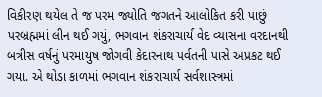વિકીરણ થયેલ તે જ પરમ જ્યોતિ જગતને આલોકિત કરી પાછું પરબ્રહ્મમાં લીન થઈ ગયું, ભગવાન શંકરાચાર્ય વેદ વ્યાસના વરદાનથી બત્રીસ વર્ષનું પરમાયુષ જોગવી કેદારનાથ પર્વતની પાસે અપ્રકટ થઈ ગયા. એ થોડા કાળમાં ભગવાન શંકરાચાર્ય સર્વશાસ્ત્રમાં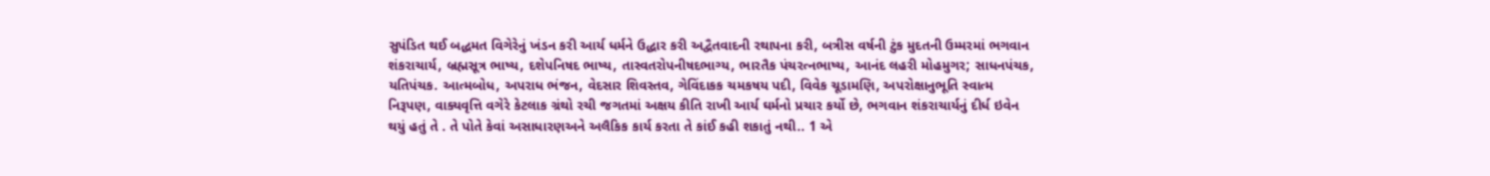સુપંડિત થઈ બદ્ધમત વિગેરેનું ખંડન કરી આર્ય ધર્મને ઉદ્ધાર કરી અદ્વૈતવાદની રથાપના કરી, બત્રીસ વર્ષની ટુંક મુદતની ઉમ્મરમાં ભગવાન શંકરાચાર્ય, બ્રહ્મસૂત્ર ભાષ્ય, દશેપનિષદ ભાષ્ય, તાસ્વતરોપનીષદભાગ્ય, ભારતૈક પંચરત્નભાષ્ય, આનંદ લહરી મોહમુગર; સાધનપંચક, યતિપંચક. આત્મબોધ, અપરાધ ભંજન, વેદસાર શિવસ્તવ, ગેવિંદાકક ચમકષય પદી, વિવેક ચૂડામણિ, અપરોક્ષાનુભૂતિ સ્વાત્મ નિરૂપણ, વાક્યવૃત્તિ વગેરે કેટલાક ગ્રંથો રચી જગતમાં અક્ષય કીતિ રાખી આર્ય ઘર્મનો પ્રચાર કર્યો છે, ભગવાન શંકરાચાર્યનું દીર્ધ ઇવેન થયું હતું તે . તે પોતે કેવાં અસાધારણઅને અલૈકિક કાર્ય કરતા તે કાંઈ કહી શકાતું નથી.. 1 એ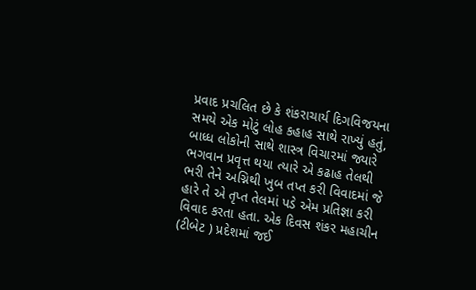પ્રવાદ પ્રચલિત છે કે શંકરાચાર્ય દિગવિજયના સમયે એક મોટું લોહ કહાહ સાથે રાખ્યું હતું, બાધ્ધ લોકોની સાથે શાસ્ત્ર વિચારમાં જ્યારે ભગવાન પ્રવૃત્ત થયા ત્યારે એ કઢાહ તેલથી ભરી તેને અગ્નિથી ખુબ તપ્ત કરી વિવાદમાં જે હારે તે એ તૃપ્ત તેલમાં પડે એમ પ્રતિજ્ઞા કરી વિવાદ કરતા હતા. એક દિવસ શંકર મહાચીન (ટીબેટ ) પ્રદેશમાં જઈ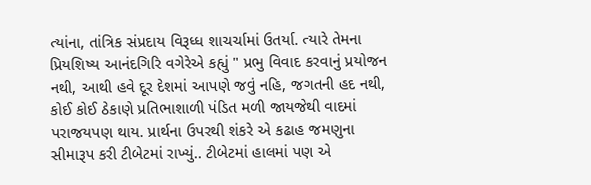ત્યાંના, તાંત્રિક સંપ્રદાય વિરૂધ્ધ શાચર્ચામાં ઉતર્યા. ત્યારે તેમના પ્રિયશિષ્ય આનંદગિરિ વગેરેએ કહ્યું " પ્રભુ વિવાદ કરવાનું પ્રયોજન નથી, આથી હવે દૂર દેશમાં આપણે જવું નહિ, જગતની હદ નથી, કોઈ કોઈ ઠેકાણે પ્રતિભાશાળી પંડિત મળી જાયજેથી વાદમાં પરાજયપણ થાય. પ્રાર્થના ઉપરથી શંકરે એ કઢાહ જમણુના સીમારૂપ કરી ટીબેટમાં રાખ્યું.. ટીબેટમાં હાલમાં પણ એ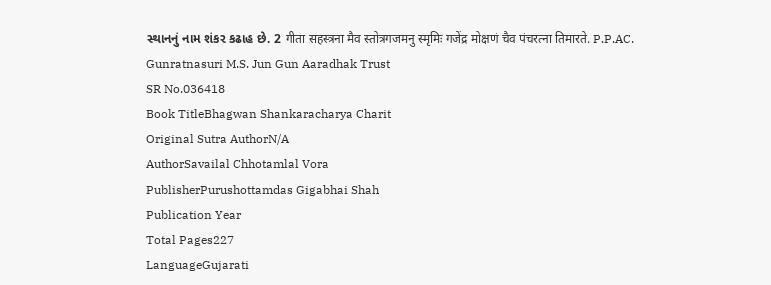સ્થાનનું નામ શંકર કઢાહ છે. 2 गीता सहस्त्रना मैव स्तोत्रगजमनु स्मृमिः गजेंद्र मोक्षणं चैव पंचरत्ना तिमारते. P.P.AC. Gunratnasuri M.S. Jun Gun Aaradhak Trust
SR No.036418
Book TitleBhagwan Shankaracharya Charit
Original Sutra AuthorN/A
AuthorSavailal Chhotamlal Vora
PublisherPurushottamdas Gigabhai Shah
Publication Year
Total Pages227
LanguageGujarati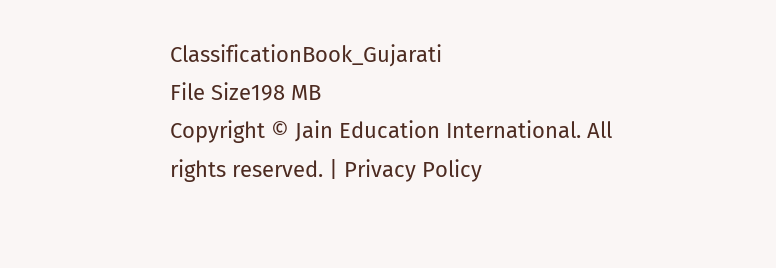ClassificationBook_Gujarati
File Size198 MB
Copyright © Jain Education International. All rights reserved. | Privacy Policy